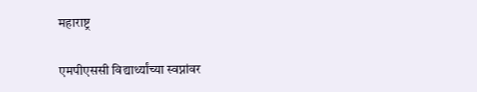महाराष्ट्र

एमपीएससी विद्यार्थ्यांच्या स्वप्नांवर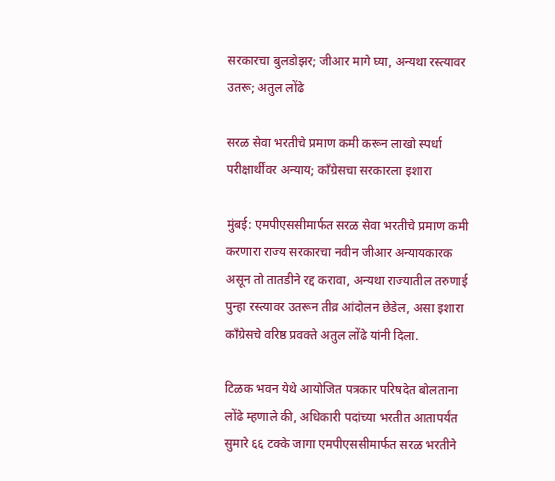सरकारचा बुलडोझर; जीआर मागे घ्या, अन्यथा रस्त्यावर उतरू; अतुल लोंढे

सरळ सेवा भरतीचे प्रमाण कमी करून लाखो स्पर्धा परीक्षार्थींवर अन्याय; काँग्रेसचा सरकारला इशारा

मुंबई: एमपीएससीमार्फत सरळ सेवा भरतीचे प्रमाण कमी करणारा राज्य सरकारचा नवीन जीआर अन्यायकारक असून तो तातडीने रद्द करावा, अन्यथा राज्यातील तरुणाई पुन्हा रस्त्यावर उतरून तीव्र आंदोलन छेडेल, असा इशारा काँग्रेसचे वरिष्ठ प्रवक्ते अतुल लोंढे यांनी दिला.

टिळक भवन येथे आयोजित पत्रकार परिषदेत बोलताना लोंढे म्हणाले की, अधिकारी पदांच्या भरतीत आतापर्यंत सुमारे ६६ टक्के जागा एमपीएससीमार्फत सरळ भरतीने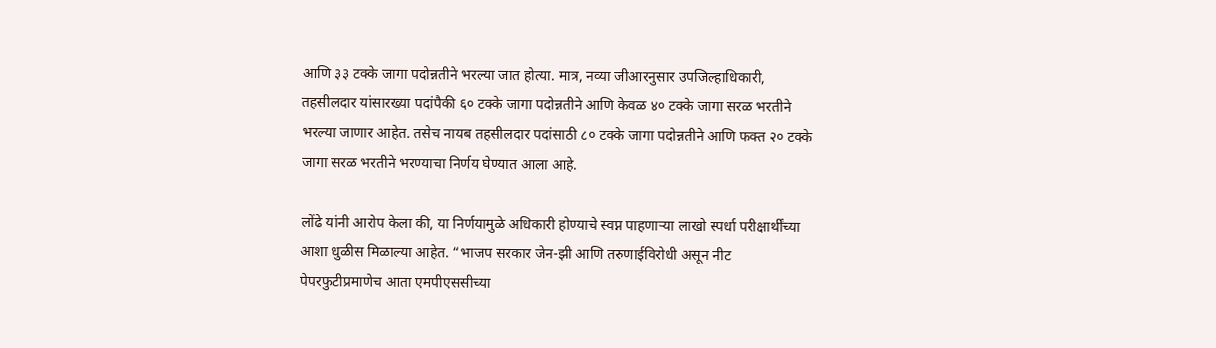आणि ३३ टक्के जागा पदोन्नतीने भरल्या जात होत्या. मात्र, नव्या जीआरनुसार उपजिल्हाधिकारी, तहसीलदार यांसारख्या पदांपैकी ६० टक्के जागा पदोन्नतीने आणि केवळ ४० टक्के जागा सरळ भरतीने भरल्या जाणार आहेत. तसेच नायब तहसीलदार पदांसाठी ८० टक्के जागा पदोन्नतीने आणि फक्त २० टक्के जागा सरळ भरतीने भरण्याचा निर्णय घेण्यात आला आहे.

लोंढे यांनी आरोप केला की, या निर्णयामुळे अधिकारी होण्याचे स्वप्न पाहणाऱ्या लाखो स्पर्धा परीक्षार्थींच्या आशा धुळीस मिळाल्या आहेत. “भाजप सरकार जेन-झी आणि तरुणाईविरोधी असून नीट पेपरफुटीप्रमाणेच आता एमपीएससीच्या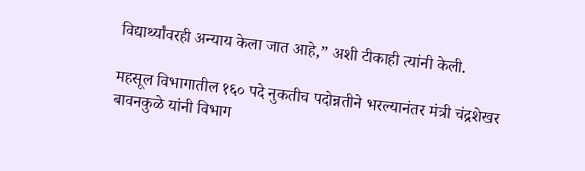विद्यार्थ्यांवरही अन्याय केला जात आहे,” अशी टीकाही त्यांनी केली.

महसूल विभागातील १६० पदे नुकतीच पदोन्नतीने भरल्यानंतर मंत्री चंद्रशेखर बावनकुळे यांनी विभाग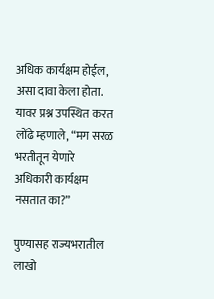अधिक कार्यक्षम होईल, असा दावा केला होता. यावर प्रश्न उपस्थित करत लोंढे म्हणाले, “मग सरळ भरतीतून येणारे अधिकारी कार्यक्षम नसतात का?”

पुण्यासह राज्यभरातील लाखो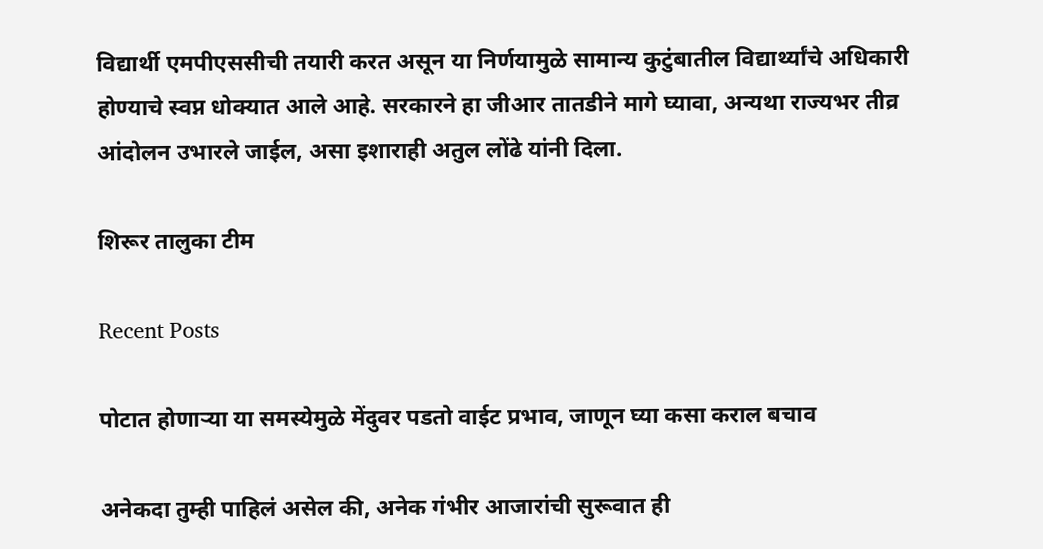विद्यार्थी एमपीएससीची तयारी करत असून या निर्णयामुळे सामान्य कुटुंबातील विद्यार्थ्यांचे अधिकारी होण्याचे स्वप्न धोक्यात आले आहे. सरकारने हा जीआर तातडीने मागे घ्यावा, अन्यथा राज्यभर तीव्र आंदोलन उभारले जाईल, असा इशाराही अतुल लोंढे यांनी दिला.

शिरूर तालुका टीम

Recent Posts

पोटात होणाऱ्या या समस्येमुळे मेंदुवर पडतो वाईट प्रभाव, जाणून घ्या कसा कराल बचाव

अनेकदा तुम्ही पाहिलं असेल की, अनेक गंभीर आजारांची सुरूवात ही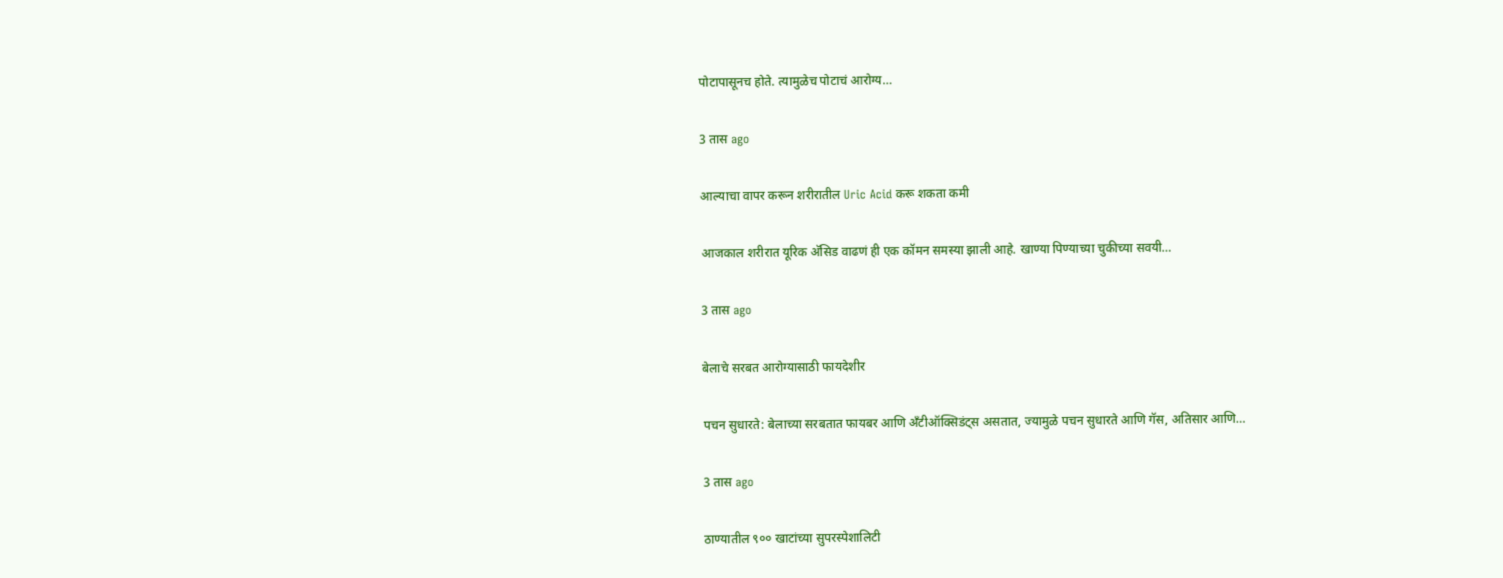पोटापासूनच होते. त्यामुळेच पोटाचं आरोग्य…

3 तास ago

आल्याचा वापर करून शरीरातील Uric Acid करू शकता कमी

आजकाल शरीरात यूरिक अ‍ॅसिड वाढणं ही एक कॉमन समस्या झाली आहे. खाण्या पिण्याच्या चुकीच्या सवयी…

3 तास ago

बेलाचे सरबत आरोग्यासाठी फायदेशीर

पचन सुधारते: बेलाच्या सरबतात फायबर आणि अँटीऑक्सिडंट्स असतात, ज्यामुळे पचन सुधारते आणि गॅस, अतिसार आणि…

3 तास ago

ठाण्यातील ९०० खाटांच्या सुपरस्पेशालिटी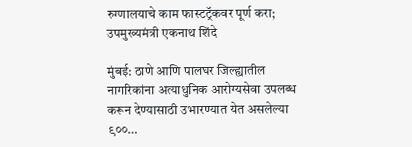रुग्णालयाचे काम फास्टट्रॅकवर पूर्ण करा; उपमुख्यमंत्री एकनाथ शिंदे

मुंबई: ठाणे आणि पालघर जिल्ह्यातील नागरिकांना अत्याधुनिक आरोग्यसेवा उपलब्ध करून देण्यासाठी उभारण्यात येत असलेल्या ९००…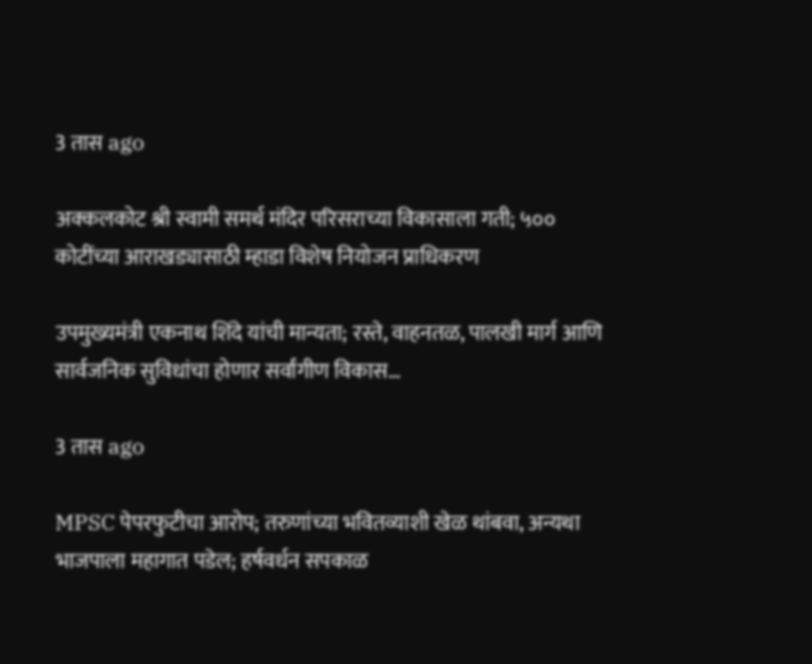3 तास ago

अक्कलकोट श्री स्वामी समर्थ मंदिर परिसराच्या विकासाला गती; ५०० कोटींच्या आराखड्यासाठी म्हाडा विशेष नियोजन प्राधिकरण

उपमुख्यमंत्री एकनाथ शिंदे यांची मान्यता; रस्ते, वाहनतळ, पालखी मार्ग आणि सार्वजनिक सुविधांचा होणार सर्वांगीण विकास…

3 तास ago

MPSC पेपरफुटीचा आरोप; तरुणांच्या भवितव्याशी खेळ थांबवा, अन्यथा भाजपाला महागात पडेल; हर्षवर्धन सपकाळ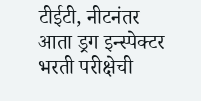टीईटी, नीटनंतर आता ड्रग इन्स्पेक्टर भरती परीक्षेची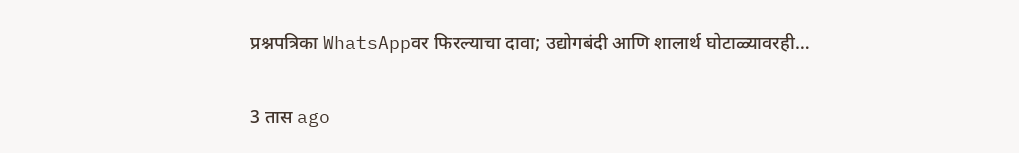प्रश्नपत्रिका WhatsAppवर फिरल्याचा दावा; उद्योगबंदी आणि शालार्थ घोटाळ्यावरही…

3 तास ago